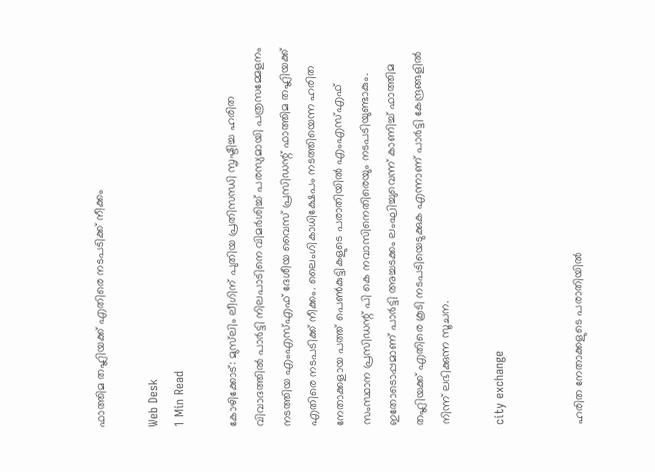ഫാത്തിമ തഹ്ലിയക്ക് എതിരെ നടപടിക്ക് നീക്കം

Web Desk
1 Min Read

കോഴിക്കോട്: മുസ്‌ലിം ലീഗിന് പുതിയ പ്രതിസന്ധി സൃഷ്ടിച്ച ഹരിത വിവാദത്തില്‍ പാര്‍ട്ടി നിലപാടിനെ വിമര്‍ശിച്ച് പരസ്യമായി പത്രസമ്മേളനം നടത്തിയ എംഎസ്എഫ് ദേശീയ വൈസ് പ്രസിഡന്റ് ഫാത്തിമ തഹ്ലിയക്ക് എതിരെ നടപടിക്ക് നീക്കം. ലൈംഗികാധിക്ഷേപം നടത്തിയെന്ന ഹരിത നേതാക്കളായ പത്ത് പെണ്‍കുട്ടികളുടെ പരാതിയില്‍ എംഎസ്എഫ് സംസ്ഥാന പ്രസിഡന്റ് പി കെ നവാസിനെതിരെയും നടപടിയുണ്ടാകും. ഇതോടൊപ്പമാണ് പാര്‍ട്ടി അച്ചടക്കം ലംഘിച്ചുവെന്ന് കാണിച്ച് ഫാത്തിമ തഹ്ലിയക്ക് എതിരെ കൂടി നടപടിയെടുക്കുക എന്നാണ് പാര്‍ട്ടി കേന്ദ്രങ്ങളില്‍ നിന്ന് ലഭിക്കുന്ന സൂചന.

city exchange


ഹരിത നേതാക്കളുടെ പരാതിയില്‍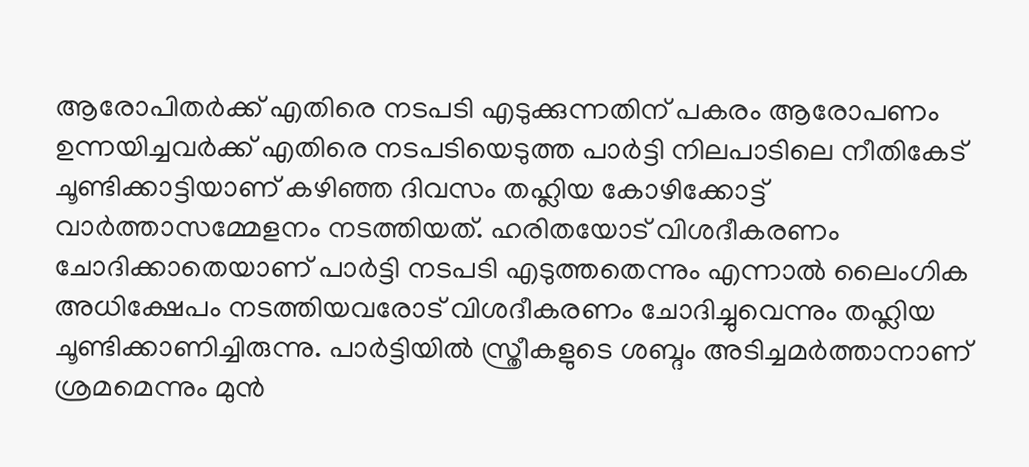ആരോപിതര്‍ക്ക് എതിരെ നടപടി എടുക്കുന്നതിന് പകരം ആരോപണം ഉന്നയിച്ചവര്‍ക്ക് എതിരെ നടപടിയെടുത്ത പാര്‍ട്ടി നിലപാടിലെ നീതികേട് ചൂണ്ടിക്കാട്ടിയാണ് കഴിഞ്ഞ ദിവസം തഹ്ലിയ കോഴിക്കോട്ട് വാര്‍ത്താസമ്മേളനം നടത്തിയത്. ഹരിതയോട് വിശദീകരണം ചോദിക്കാതെയാണ് പാര്‍ട്ടി നടപടി എടുത്തതെന്നും എന്നാല്‍ ലൈംഗിക അധിക്ഷേപം നടത്തിയവരോട് വിശദീകരണം ചോദിച്ചുവെന്നും തഹ്ലിയ ചൂണ്ടിക്കാണിച്ചിരുന്നു. പാര്‍ട്ടിയില്‍ സ്ത്രീകളുടെ ശബ്ദം അടിച്ചമര്‍ത്താനാണ് ശ്രമമെന്നും മുന്‍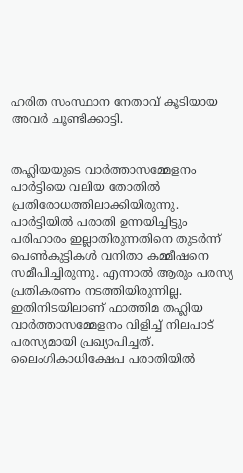ഹരിത സംസ്ഥാന നേതാവ് കൂടിയായ അവര്‍ ചൂണ്ടിക്കാട്ടി.


തഹ്ലിയയുടെ വാര്‍ത്താസമ്മേളനം പാര്‍ട്ടിയെ വലിയ തോതില്‍ പ്രതിരോധത്തിലാക്കിയിരുന്നു. പാര്‍ട്ടിയില്‍ പരാതി ഉന്നയിച്ചിട്ടും പരിഹാരം ഇല്ലാതിരുന്നതിനെ തുടര്‍ന്ന് പെണ്‍കുട്ടികള്‍ വനിതാ കമ്മീഷനെ സമീപിച്ചിരുന്നു. എന്നാല്‍ ആരും പരസ്യ പ്രതികരണം നടത്തിയിരുന്നില്ല. ഇതിനിടയിലാണ് ഫാത്തിമ തഹ്ലിയ വാര്‍ത്താസമ്മേളനം വിളിച്ച് നിലപാട് പരസ്യമായി പ്രഖ്യാപിച്ചത്.
ലൈംഗികാധിക്ഷേപ പരാതിയില്‍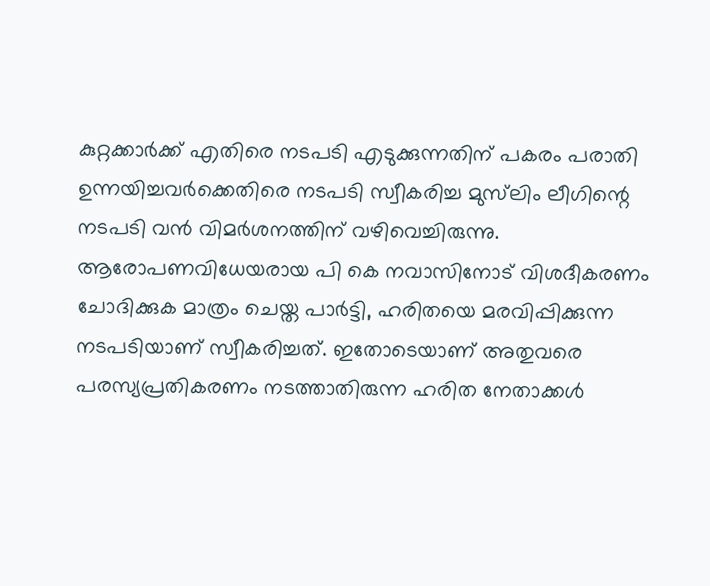കുറ്റക്കാര്‍ക്ക് എതിരെ നടപടി എടുക്കുന്നതിന് പകരം പരാതി ഉന്നയിച്ചവര്‍ക്കെതിരെ നടപടി സ്വീകരിച്ച മുസ്‌ലിം ലീഗിന്റെ നടപടി വന്‍ വിമര്‍ശനത്തിന് വഴിവെച്ചിരുന്നു. ആരോപണവിധേയരായ പി കെ നവാസിനോട് വിശദീകരണം ചോദിക്കുക മാത്രം ചെയ്ത പാര്‍ട്ടി, ഹരിതയെ മരവിപ്പിക്കുന്ന നടപടിയാണ് സ്വീകരിച്ചത്. ഇതോടെയാണ് അതുവരെ പരസ്യപ്രതികരണം നടത്താതിരുന്ന ഹരിത നേതാക്കള്‍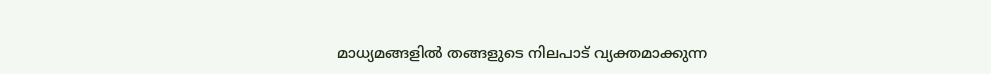മാധ്യമങ്ങളില്‍ തങ്ങളുടെ നിലപാട് വ്യക്തമാക്കുന്ന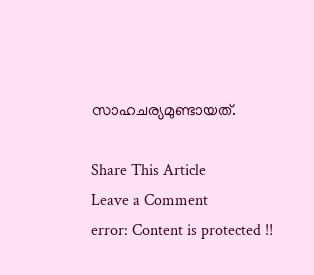സാഹചര്യമുണ്ടായത്.

Share This Article
Leave a Comment
error: Content is protected !!